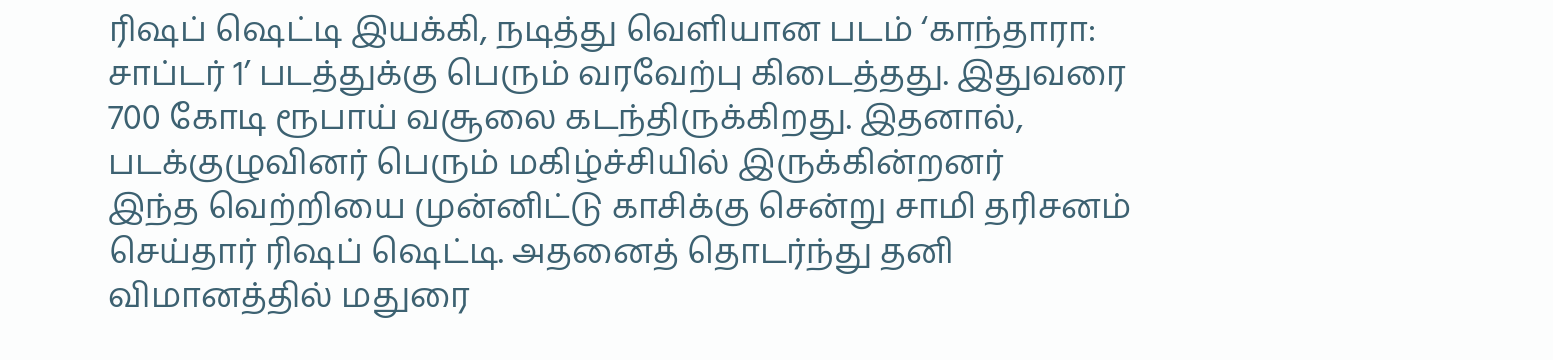ரிஷப் ஷெட்டி இயக்கி, நடித்து வெளியான படம் ‘காந்தாரா: சாப்டர் 1’ படத்துக்கு பெரும் வரவேற்பு கிடைத்தது. இதுவரை 700 கோடி ரூபாய் வசூலை கடந்திருக்கிறது. இதனால், படக்குழுவினர் பெரும் மகிழ்ச்சியில் இருக்கின்றனர்
இந்த வெற்றியை முன்னிட்டு காசிக்கு சென்று சாமி தரிசனம் செய்தார் ரிஷப் ஷெட்டி. அதனைத் தொடர்ந்து தனி விமானத்தில் மதுரை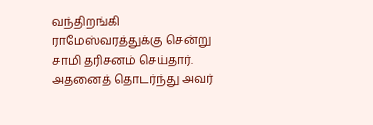வந்திறங்கி ராமேஸ்வரத்துக்கு சென்று சாமி தரிசனம் செய்தார். அதனைத் தொடர்ந்து அவர்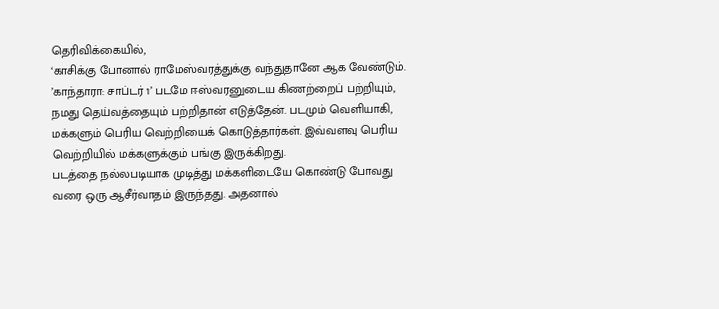தெரிவிக்கையில்,
‘காசிக்கு போனால் ராமேஸ்வரத்துக்கு வந்துதானே ஆக வேண்டும். ’காந்தாரா: சாப்டர் 1’ படமே ஈஸ்வரனுடைய கிணற்றைப் பற்றியும், நமது தெய்வத்தையும் பற்றிதான் எடுத்தேன். படமும் வெளியாகி, மக்களும் பெரிய வெற்றியைக் கொடுத்தார்கள். இவ்வளவு பெரிய வெற்றியில் மக்களுக்கும் பங்கு இருக்கிறது.
படத்தை நல்லபடியாக முடித்து மக்களிடையே கொண்டு போவது வரை ஒரு ஆசீர்வாதம் இருந்தது. அதனால்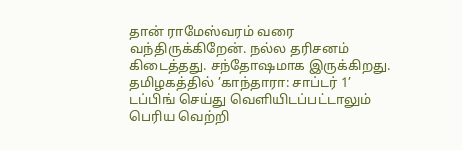தான் ராமேஸ்வரம் வரை வந்திருக்கிறேன். நல்ல தரிசனம் கிடைத்தது. சந்தோஷமாக இருக்கிறது.
தமிழகத்தில் ’காந்தாரா: சாப்டர் 1’ டப்பிங் செய்து வெளியிடப்பட்டாலும் பெரிய வெற்றி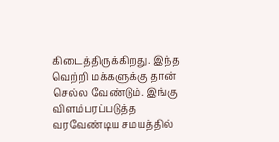கிடைத்திருக்கிறது. இந்த வெற்றி மக்களுக்கு தான் செல்ல வேண்டும். இங்கு விளம்பரப்படுத்த வரவேண்டிய சமயத்தில்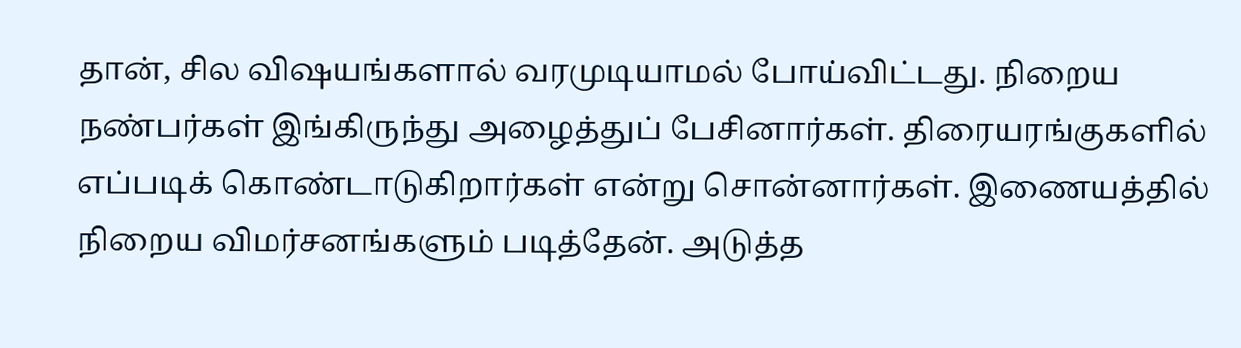தான், சில விஷயங்களால் வரமுடியாமல் போய்விட்டது. நிறைய நண்பர்கள் இங்கிருந்து அழைத்துப் பேசினார்கள். திரையரங்குகளில் எப்படிக் கொண்டாடுகிறார்கள் என்று சொன்னார்கள். இணையத்தில் நிறைய விமர்சனங்களும் படித்தேன். அடுத்த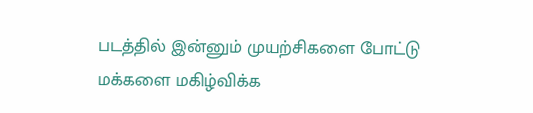படத்தில் இன்னும் முயற்சிகளை போட்டு மக்களை மகிழ்விக்க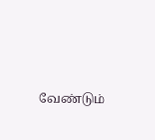வேண்டும்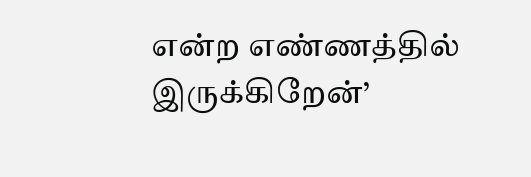என்ற எண்ணத்தில் இருக்கிறேன்’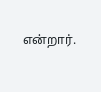என்றார்.